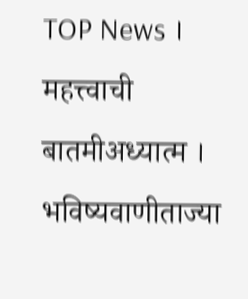TOP News । महत्त्वाची बातमीअध्यात्म । भविष्यवाणीताज्या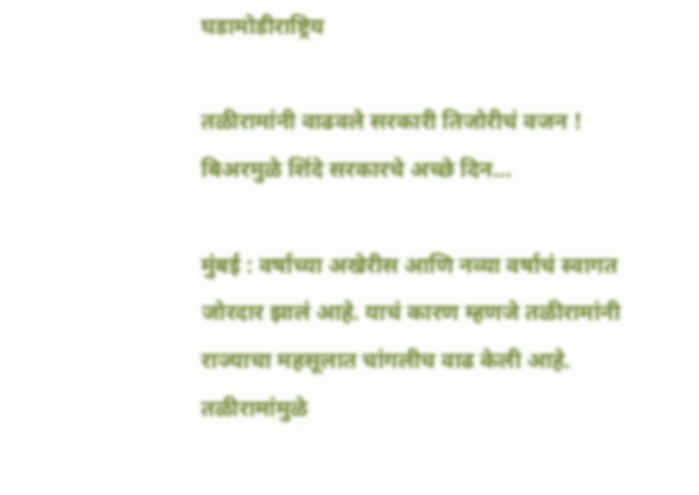घडामोडीराष्ट्रिय

तळीरामांनी वाढवले सरकारी तिजोरीचं वजन ! बिअरमुळे शिंदे सरकारचे अच्छे दिन…

मुंबई : वर्षाच्या अखेरीस आणि नव्या वर्षाचं स्वागत जोरदार झालं आहे. याचं कारण म्हणजे तळीरामांनी राज्याचा महसूलात चांगलीच वाढ केली आहे. तळीरामांमुळे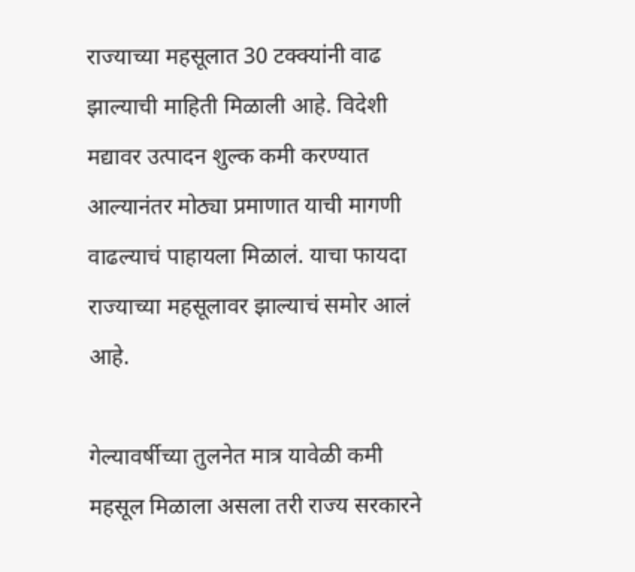राज्याच्या महसूलात 30 टक्क्यांनी वाढ झाल्याची माहिती मिळाली आहे. विदेशी मद्यावर उत्पादन शुल्क कमी करण्यात आल्यानंतर मोठ्या प्रमाणात याची मागणी वाढल्याचं पाहायला मिळालं. याचा फायदा राज्याच्या महसूलावर झाल्याचं समोर आलं आहे.

गेल्यावर्षीच्या तुलनेत मात्र यावेळी कमी महसूल मिळाला असला तरी राज्य सरकारने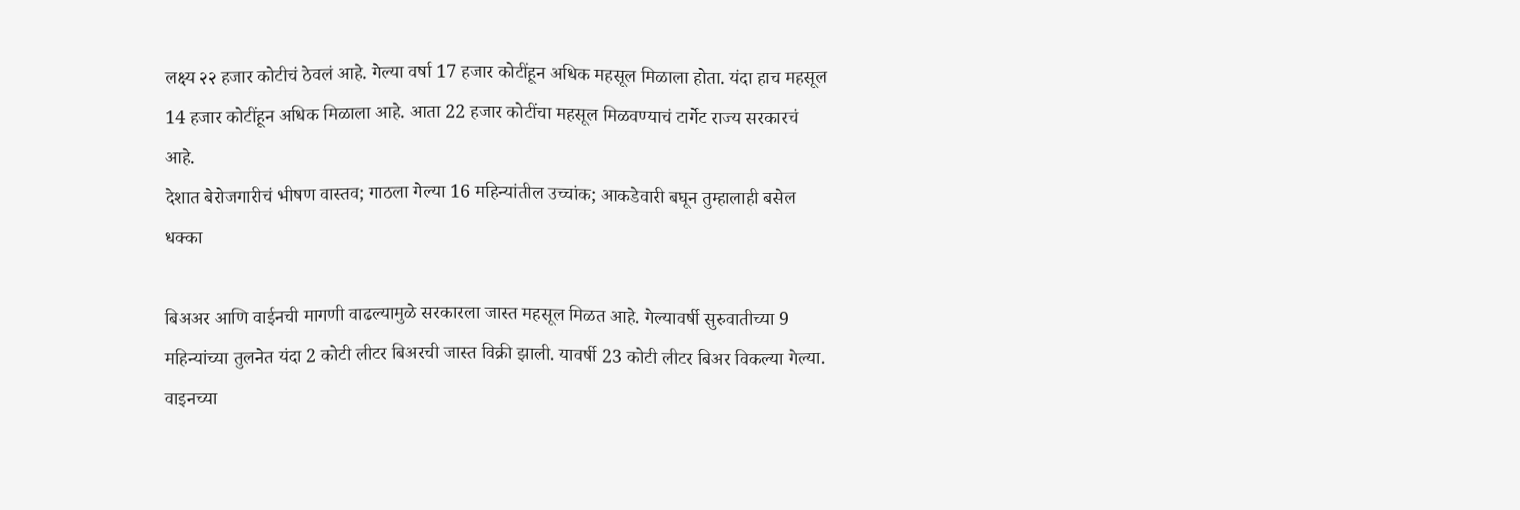लक्ष्य २२ हजार कोटीचं ठेवलं आहे. गेल्या वर्षा 17 हजार कोटींहून अधिक महसूल मिळाला होता. यंदा हाच महसूल 14 हजार कोटींहून अधिक मिळाला आहे. आता 22 हजार कोटींचा महसूल मिळवण्याचं टार्गेट राज्य सरकारचं आहे.
देशात बेरोजगारीचं भीषण वास्तव; गाठला गेल्या 16 महिन्यांतील उच्चांक; आकडेवारी बघून तुम्हालाही बसेल धक्का

बिअअर आणि वाईनची मागणी वाढल्यामुळे सरकारला जास्त महसूल मिळत आहे. गेल्यावर्षी सुरुवातीच्या 9 महिन्यांच्या तुलनेत यंदा 2 कोटी लीटर बिअरची जास्त विक्री झाली. यावर्षी 23 कोटी लीटर बिअर विकल्या गेल्या. वाइनच्या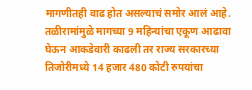मागणीतही वाढ होत असल्याचं समोर आलं आहे. तळीरामांमुळे मागच्या 9 महिन्यांचा एकूण आढावा घेऊन आकडेवारी काढली तर राज्य सरकारच्या तिजोरीमध्ये 14 हजार 480 कोटी रुपयांचा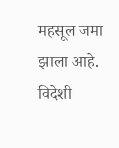महसूल जमा झाला आहे. विदेशी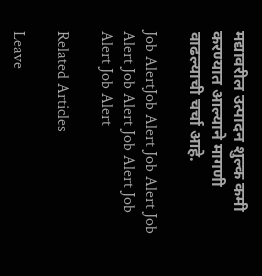मद्यावरील उत्पादन शुल्क कमी करण्यात आल्याने मागणी वाढल्याची चर्चा आहे.

Job AlertJob Alert Job Alert Job Alert Job Alert Job Alert Job Alert Job Alert

Related Articles

Leave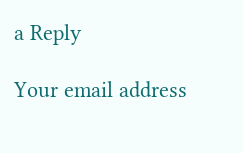a Reply

Your email address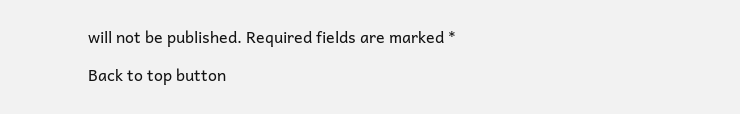will not be published. Required fields are marked *

Back to top button